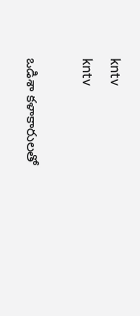kntv
kntv

ఒడిశా కళాకారులతో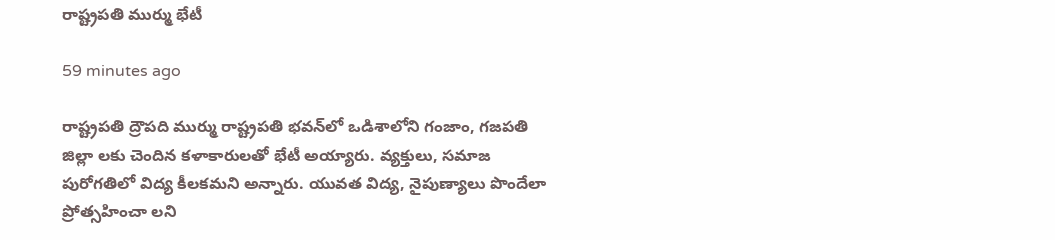రాష్ట్రపతి ముర్ము భేటీ

59 minutes ago

రాష్ట్రపతి ద్రౌపది ముర్ము రాష్ట్రపతి భవన్‌లో ఒడిశాలోని గంజాం, గజపతి జిల్లా లకు చెందిన కళాకారులతో భేటీ అయ్యారు. వ్యక్తులు, సమాజ పురోగతిలో విద్య కీలకమని అన్నారు. యువత విద్య, నైపుణ్యాలు పొందేలా ప్రోత్సహించా లని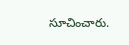సూచించారు.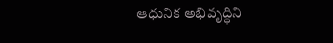ఆధునిక అభివృద్ధిని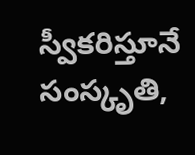స్వీకరిస్తూనే సంస్కృతి,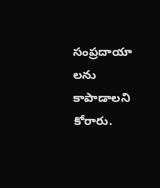సంప్రదాయా లను కాపాడాలని కోరారు.